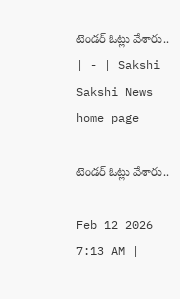టెండర్‌ ఓట్లు వేశారు.. | - | Sakshi
Sakshi News home page

టెండర్‌ ఓట్లు వేశారు..

Feb 12 2026 7:13 AM |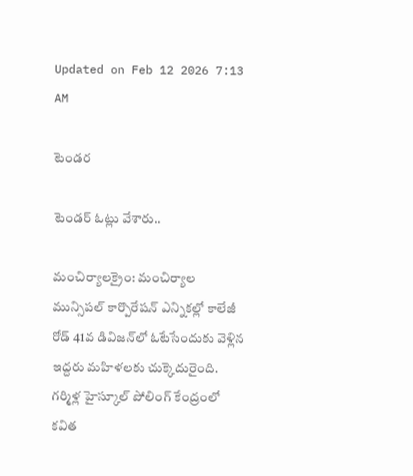Updated on Feb 12 2026 7:13 AM

టెండర

టెండర్‌ ఓట్లు వేశారు..

మంచిర్యాలక్రైం: మంచిర్యాల మున్సిపల్‌ కార్పొరేషన్‌ ఎన్నికల్లో కాలేజీ రోడ్‌ 41వ డివిజన్‌లో ఓటేసేందుకు వెళ్లిన ఇద్దరు మహిళలకు చుక్కెదురైంది. గర్మిళ్ల హైస్కూల్‌ పోలింగ్‌ కేంద్రంలో కవిత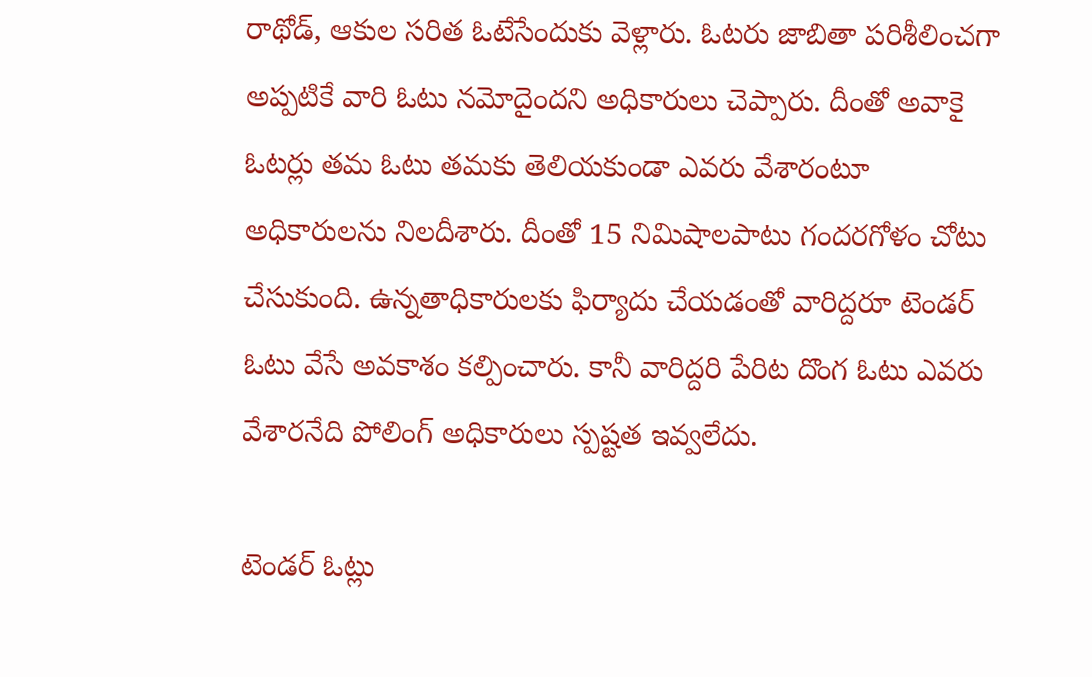రాథోడ్‌, ఆకుల సరిత ఓటేసేందుకు వెళ్లారు. ఓటరు జాబితా పరిశీలించగా అప్పటికే వారి ఓటు నమోదైందని అధికారులు చెప్పారు. దీంతో అవాకై ఓటర్లు తమ ఓటు తమకు తెలియకుండా ఎవరు వేశారంటూ అధికారులను నిలదీశారు. దీంతో 15 నిమిషాలపాటు గందరగోళం చోటు చేసుకుంది. ఉన్నతాధికారులకు ఫిర్యాదు చేయడంతో వారిద్దరూ టెండర్‌ ఓటు వేసే అవకాశం కల్పించారు. కానీ వారిద్దరి పేరిట దొంగ ఓటు ఎవరు వేశారనేది పోలింగ్‌ అధికారులు స్పష్టత ఇవ్వలేదు.

టెండర్‌ ఓట్లు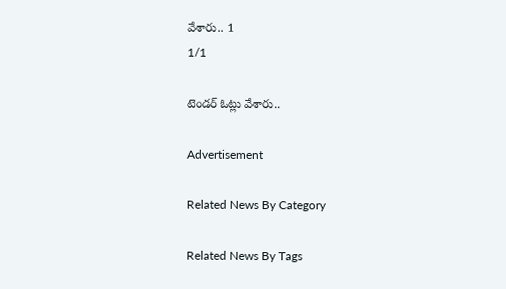వేశారు.. 1
1/1

టెండర్‌ ఓట్లు వేశారు..

Advertisement

Related News By Category

Related News By Tags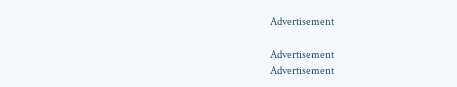Advertisement

Advertisement
Advertisement